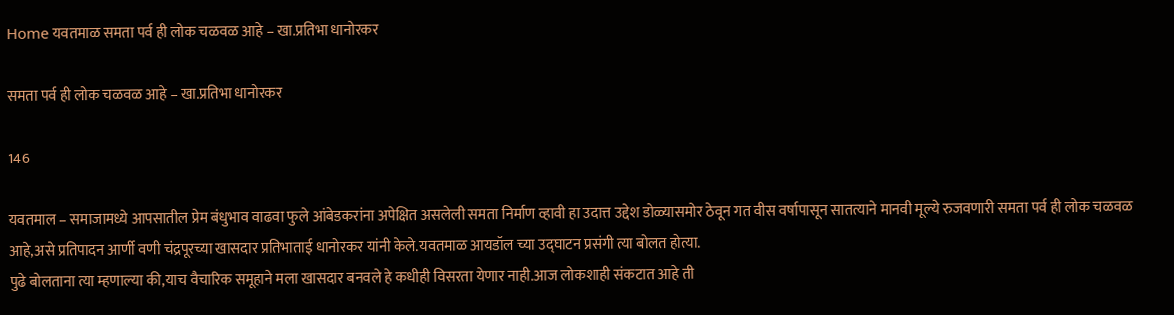Home यवतमाळ समता पर्व ही लोक चळवळ आहे – खा.प्रतिभा धानोरकर

समता पर्व ही लोक चळवळ आहे – खा.प्रतिभा धानोरकर

146

यवतमाल – समाजामध्ये आपसातील प्रेम बंधुभाव वाढवा फुले आंबेडकरांना अपेक्षित असलेली समता निर्माण व्हावी हा उदात्त उद्देश डोळ्यासमोर ठेवून गत वीस वर्षापासून सातत्याने मानवी मूल्ये रुजवणारी समता पर्व ही लोक चळवळ आहे,असे प्रतिपादन आर्णी वणी चंद्रपूरच्या खासदार प्रतिभाताई धानोरकर यांनी केले.यवतमाळ आयडॉल च्या उद्घाटन प्रसंगी त्या बोलत होत्या.
पुढे बोलताना त्या म्हणाल्या की,याच वैचारिक समूहाने मला खासदार बनवले हे कधीही विसरता येणार नाही.आज लोकशाही संकटात आहे ती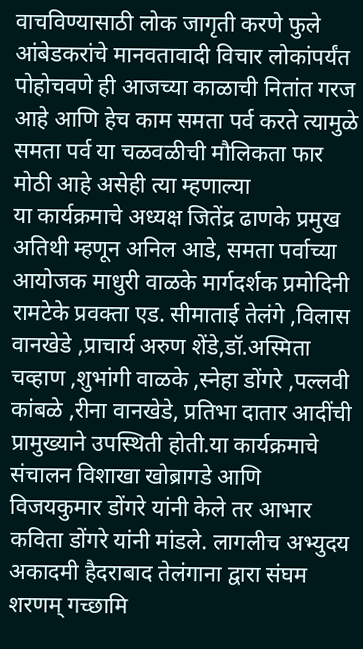वाचविण्यासाठी लोक जागृती करणे फुले आंबेडकरांचे मानवतावादी विचार लोकांपर्यंत पोहोचवणे ही आजच्या काळाची नितांत गरज आहे आणि हेच काम समता पर्व करते त्यामुळे समता पर्व या चळवळीची मौलिकता फार मोठी आहे असेही त्या म्हणाल्या
या कार्यक्रमाचे अध्यक्ष जितेंद्र ढाणके प्रमुख अतिथी म्हणून अनिल आडे, समता पर्वाच्या आयोजक माधुरी वाळके मार्गदर्शक प्रमोदिनी रामटेके प्रवक्ता एड. सीमाताई तेलंगे ,विलास वानखेडे ,प्राचार्य अरुण शेंडे,डॉ.अस्मिता चव्हाण ,शुभांगी वाळके ,स्नेहा डोंगरे ,पल्लवी कांबळे ,रीना वानखेडे, प्रतिभा दातार आदींची प्रामुख्याने उपस्थिती होती.या कार्यक्रमाचे संचालन विशाखा खोब्रागडे आणि विजयकुमार डोंगरे यांनी केले तर आभार कविता डोंगरे यांनी मांडले. लागलीच अभ्युदय अकादमी हैदराबाद तेलंगाना द्वारा संघम शरणम् गच्छामि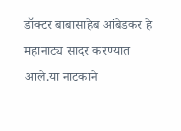डॉक्टर बाबासाहेब आंबेडकर हे महानाट्य सादर करण्यात आले.या नाटकाने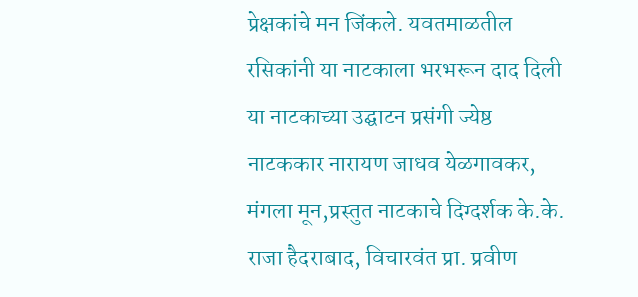प्रेक्षकांचे मन जिंकले. यवतमाळतील रसिकांनी या नाटकाला भरभरून दाद दिली या नाटकाच्या उद्घाटन प्रसंगी ज्येष्ठ नाटककार नारायण जाधव येळगावकर, मंगला मून,प्रस्तुत नाटकाचे दिग्दर्शक के.के. राजा हैदराबाद, विचारवंत प्रा. प्रवीण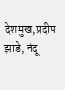देशमुख,प्रदीप झाडे, नंदू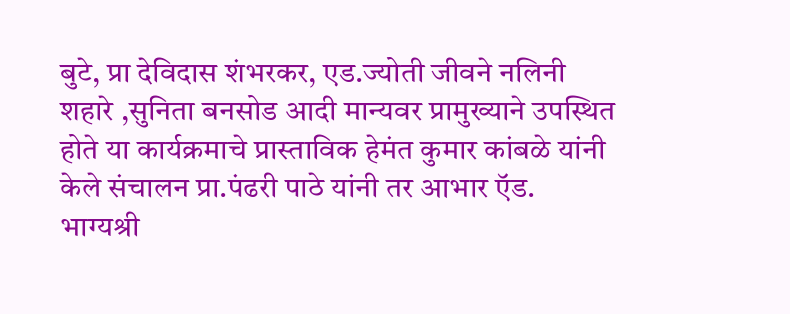बुटे, प्रा देविदास शंभरकर, एड.ज्योती जीवने नलिनी शहारे ,सुनिता बनसोड आदी मान्यवर प्रामुख्याने उपस्थित होते या कार्यक्रमाचे प्रास्ताविक हेमंत कुमार कांबळे यांनी केले संचालन प्रा.पंढरी पाठे यांनी तर आभार ऍड. भाग्यश्री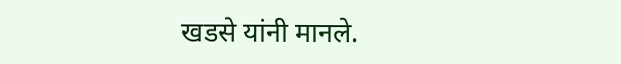खडसे यांनी मानले.